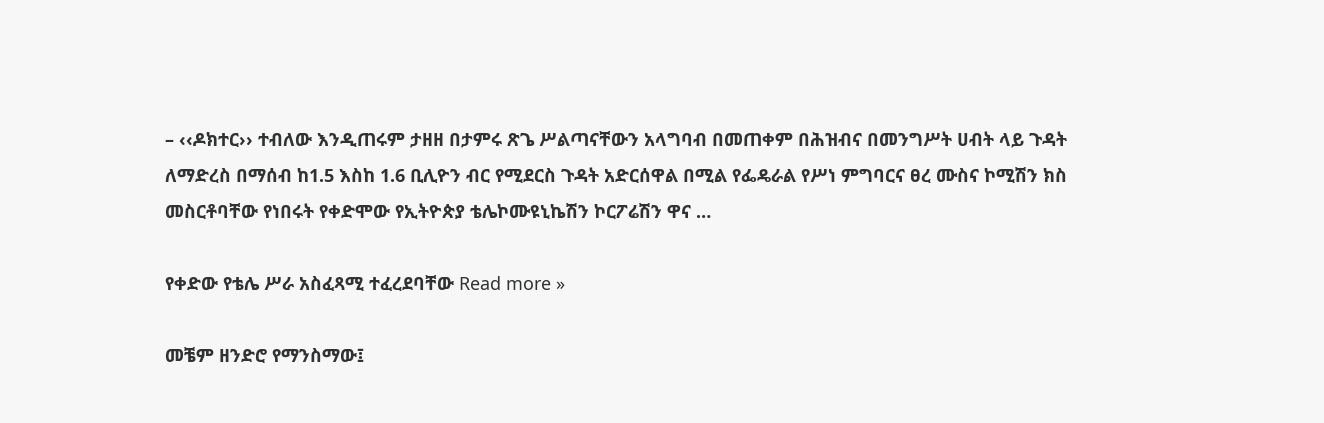– ‹‹ዶክተር›› ተብለው እንዲጠሩም ታዘዘ በታምሩ ጽጌ ሥልጣናቸውን አላግባብ በመጠቀም በሕዝብና በመንግሥት ሀብት ላይ ጉዳት ለማድረስ በማሰብ ከ1.5 እስከ 1.6 ቢሊዮን ብር የሚደርስ ጉዳት አድርሰዋል በሚል የፌዴራል የሥነ ምግባርና ፀረ ሙስና ኮሚሽን ክስ መስርቶባቸው የነበሩት የቀድሞው የኢትዮጵያ ቴሌኮሙዩኒኬሽን ኮርፖሬሽን ዋና …

የቀድው የቴሌ ሥራ አስፈጻሚ ተፈረደባቸው Read more »

መቼም ዘንድሮ የማንስማው፤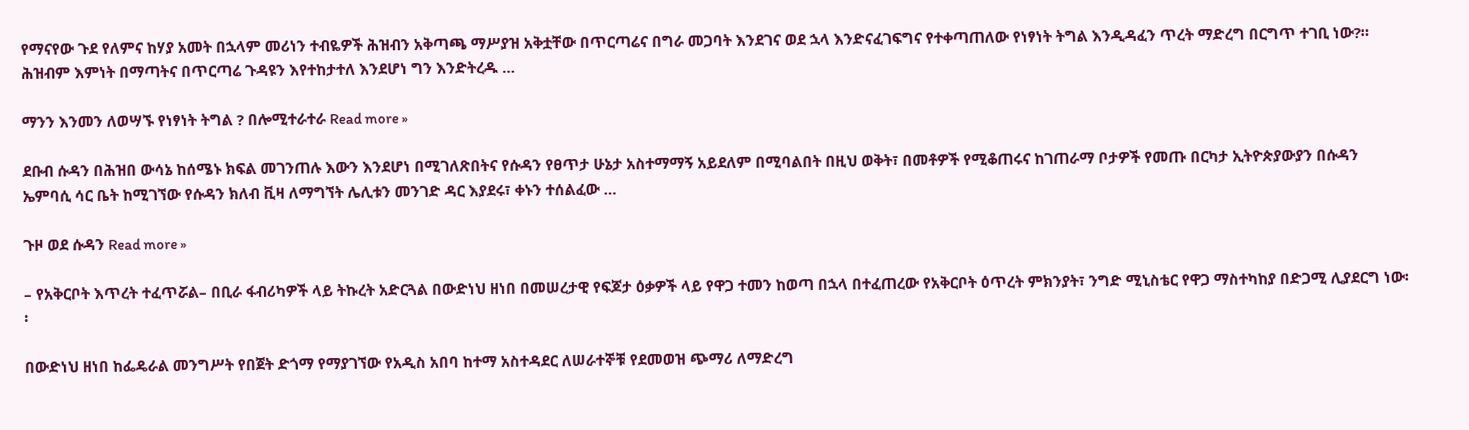የማናየው ጉደ የለምና ከሃያ አመት በኋላም መሪነን ተብዬዎች ሕዝብን አቅጣጫ ማሥያዝ አቅቷቸው በጥርጣሬና በግራ መጋባት እንደገና ወደ ኋላ እንድናፈገፍግና የተቀጣጠለው የነፃነት ትግል እንዲዳፈን ጥረት ማድረግ በርግጥ ተገቢ ነው?። ሕዝብም እምነት በማጣትና በጥርጣሬ ጉዳዩን እየተከታተለ እንደሆነ ግን እንድትረዱ …

ማንን እንመን ለወሣኙ የነፃነት ትግል ? በሎሚተራተራ Read more »

ደቡብ ሱዳን በሕዝበ ውሳኔ ከሰሜኑ ክፍል መገንጠሉ እውን እንደሆነ በሚገለጽበትና የሱዳን የፀጥታ ሁኔታ አስተማማኝ አይደለም በሚባልበት በዚህ ወቅት፣ በመቶዎች የሚቆጠሩና ከገጠራማ ቦታዎች የመጡ በርካታ ኢትዮጵያውያን በሱዳን ኤምባሲ ሳር ቤት ከሚገኘው የሱዳን ክለብ ቪዛ ለማግኘት ሌሊቱን መንገድ ዳር እያደሩ፣ ቀኑን ተሰልፈው …

ጉዞ ወደ ሱዳን Read more »

– የአቅርቦት እጥረት ተፈጥሯል– በቢራ ፋብሪካዎች ላይ ትኩረት አድርጓል በውድነህ ዘነበ በመሠረታዊ የፍጆታ ዕቃዎች ላይ የዋጋ ተመን ከወጣ በኋላ በተፈጠረው የአቅርቦት ዕጥረት ምክንያት፣ ንግድ ሚኒስቴር የዋጋ ማስተካከያ በድጋሚ ሊያደርግ ነው፡፡

በውድነህ ዘነበ ከፌዴራል መንግሥት የበጀት ድጎማ የማያገኘው የአዲስ አበባ ከተማ አስተዳደር ለሠራተኞቹ የደመወዝ ጭማሪ ለማድረግ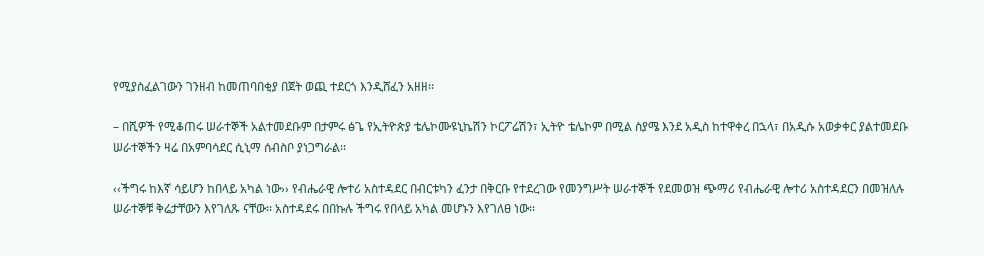የሚያስፈልገውን ገንዘብ ከመጠባበቂያ በጀት ወጪ ተደርጎ እንዲሸፈን አዘዘ፡፡

– በሺዎች የሚቆጠሩ ሠራተኞች አልተመደቡም በታምሩ ፅጌ የኢትዮጵያ ቴሌኮሙዩኒኬሽን ኮርፖሬሽን፣ ኢትዮ ቴሌኮም በሚል ስያሜ እንደ አዲስ ከተዋቀረ በኋላ፣ በአዲሱ አወቃቀር ያልተመደቡ ሠራተኞችን ዛሬ በአምባሳደር ሲኒማ ሰብስቦ ያነጋግራል፡፡

‹‹ችግሩ ከእኛ ሳይሆን ከበላይ አካል ነው›› የብሔራዊ ሎተሪ አስተዳደር በብርቱካን ፈንታ በቅርቡ የተደረገው የመንግሥት ሠራተኞች የደመወዝ ጭማሪ የብሔራዊ ሎተሪ አስተዳደርን በመዝለሉ ሠራተኞቹ ቅሬታቸውን እየገለጹ ናቸው፡፡ አስተዳደሩ በበኩሉ ችግሩ የበላይ አካል መሆኑን እየገለፀ ነው፡፡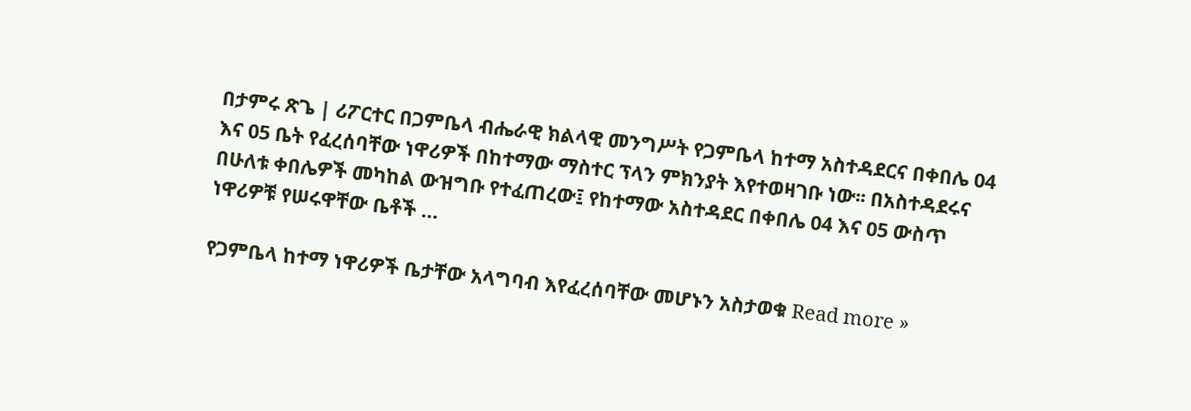በታምሩ ጽጌ | ሪፖርተር በጋምቤላ ብሔራዊ ክልላዊ መንግሥት የጋምቤላ ከተማ አስተዳደርና በቀበሌ 04 እና 05 ቤት የፈረሰባቸው ነዋሪዎች በከተማው ማስተር ፕላን ምክንያት እየተወዛገቡ ነው፡፡ በአስተዳደሩና በሁለቱ ቀበሌዎች መካከል ውዝግቡ የተፈጠረው፤ የከተማው አስተዳደር በቀበሌ 04 እና 05 ውስጥ ነዋሪዎቹ የሠሩዋቸው ቤቶች …

የጋምቤላ ከተማ ነዋሪዎች ቤታቸው አላግባብ እየፈረሰባቸው መሆኑን አስታወቁ Read more »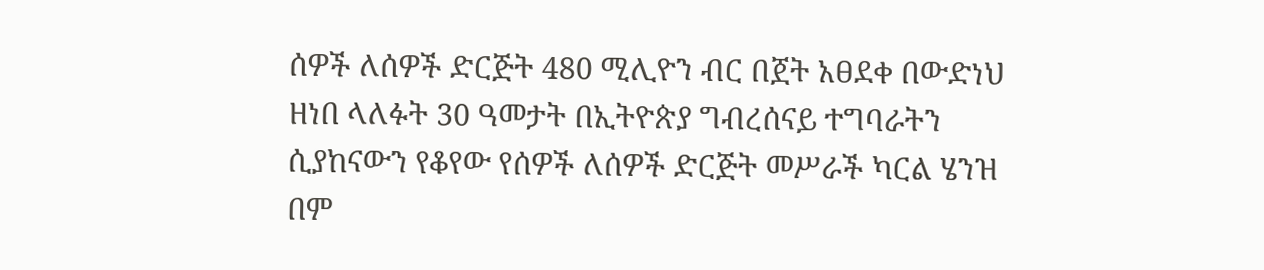ሰዎች ለሰዎች ድርጅት 480 ሚሊዮን ብር በጀት አፀደቀ በውድነህ ዘነበ ላለፉት 30 ዓመታት በኢትዮጵያ ግብረሰናይ ተግባራትን ሲያከናውን የቆየው የሰዎች ለሰዎች ድርጅት መሥራች ካርል ሄንዝ በም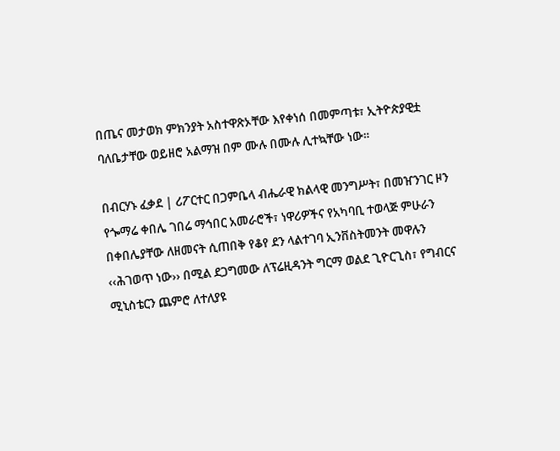በጤና መታወክ ምክንያት አስተዋጽኦቸው እየቀነሰ በመምጣቱ፣ ኢትዮጵያዊቷ ባለቤታቸው ወይዘሮ አልማዝ በም ሙሉ በሙሉ ሊተኳቸው ነው፡፡

በብርሃኑ ፈቃደ | ሪፖርተር በጋምቤላ ብሔራዊ ክልላዊ መንግሥት፣ በመዠንገር ዞን የጐማሬ ቀበሌ ገበሬ ማኅበር አመራሮች፣ ነዋሪዎችና የአካባቢ ተወላጅ ምሁራን በቀበሌያቸው ለዘመናት ሲጠበቅ የቆየ ደን ላልተገባ ኢንቨስትመንት መዋሉን ‹‹ሕገወጥ ነው›› በሚል ደጋግመው ለፕሬዚዳንት ግርማ ወልደ ጊዮርጊስ፣ የግብርና ሚኒስቴርን ጨምሮ ለተለያዩ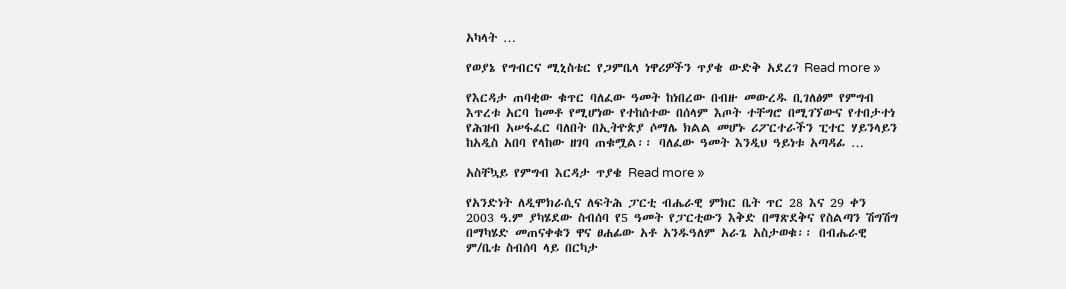አካላት …

የወያኔ የግብርና ሚኒስቴር የጋምቤላ ነዋሪዎችን ጥያቄ ውድቅ አደረገ Read more »

የእርዳታ ጠባቂው ቁጥር ባለፈው ዓመት ከነበረው በብዙ መውረዱ ቢገለፅም የምግብ እጥረቱ አርባ ከመቶ የሚሆነው የተከሰተው በሰላም እጦት ተቸግሮ በሚገኘውና የተበታተነ የሕዝብ አሠፋፈር ባለበት በኢትዮጵያ ሶማሌ ክልል መሆኑ ሪፖርተራችን ፒተር ሃይንላይን ከአዲስ አበባ የላከው ዘገባ ጠቁሟል፡፡ ባለፈው ዓመት እንዲህ ዓይነቱ አጣዳፊ …

አስቸኳይ የምግብ እርዳታ ጥያቄ Read more »

የአንድነት ለዲሞክራሲና ለፍትሕ ፓርቲ ብሔራዊ ምክር ቤት ጥር 28 እና 29 ቀን 2003 ዓ.ም ያካሄደው ስብሰባ የ5 ዓመት የፓርቲውን እቅድ በማጽደቅና የስልጣን ሽግሽግ በማካሄድ መጠናቀቁን ዋና ፀሐፊው አቶ አንዱዓለም አራጌ አስታወቁ፡፡ በብሔራዊ ም/ቤቱ ስብሰባ ላይ በርካታ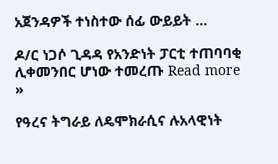አጀንዳዎች ተነስተው ሰፊ ውይይት …

ዶ/ር ነጋሶ ጊዳዳ የአንድነት ፓርቲ ተጠባባቂ ሊቀመንበር ሆነው ተመረጡ Read more »

የዓረና ትግራይ ለዴሞክራሲና ሉአላዊነት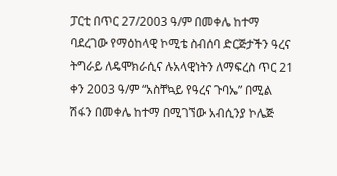ፓርቲ በጥር 27/2003 ዓ/ም በመቀሌ ከተማ ባደረገው የማዕከላዊ ኮሚቴ ስብሰባ ድርጅታችን ዓረና ትግራይ ለዴሞክራሲና ሉአላዊነትን ለማፍረስ ጥር 21 ቀን 2003 ዓ/ም “አስቸኳይ የዓረና ጉባኤ” በሚል ሽፋን በመቀሌ ከተማ በሚገኘው አብሲንያ ኮሌጅ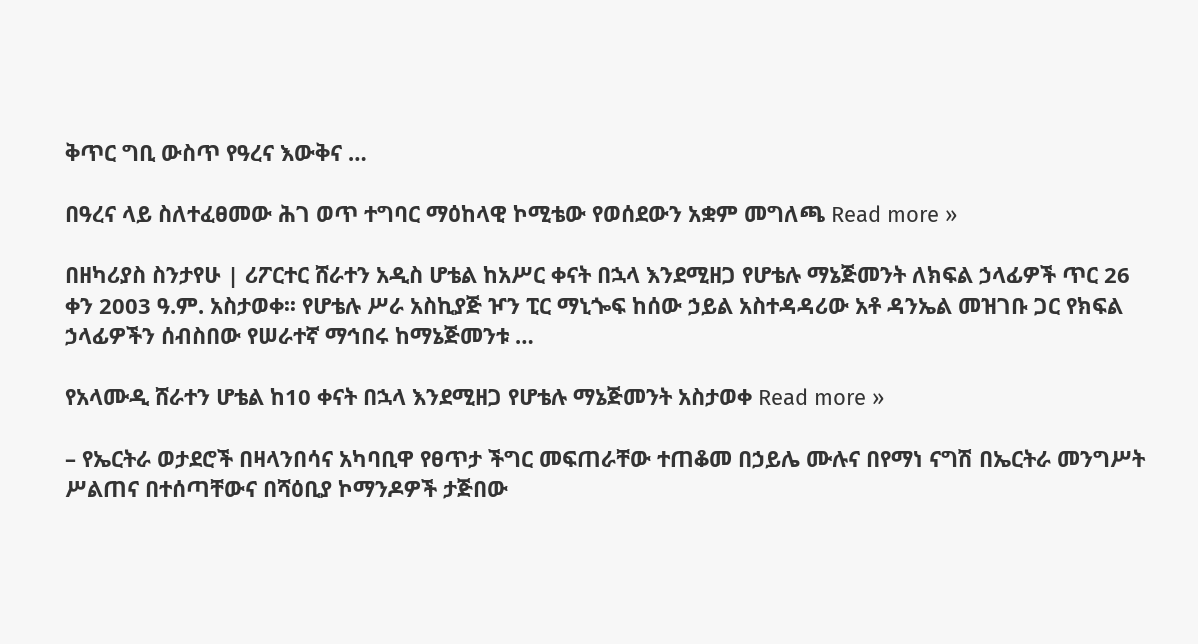ቅጥር ግቢ ውስጥ የዓረና እውቅና …

በዓረና ላይ ስለተፈፀመው ሕገ ወጥ ተግባር ማዕከላዊ ኮሚቴው የወሰደውን አቋም መግለጫ Read more »

በዘካሪያስ ስንታየሁ | ሪፖርተር ሸራተን አዲስ ሆቴል ከአሥር ቀናት በኋላ እንደሚዘጋ የሆቴሉ ማኔጅመንት ለክፍል ኃላፊዎች ጥር 26 ቀን 2003 ዓ.ም. አስታወቀ፡፡ የሆቴሉ ሥራ አስኪያጅ ዦን ፒር ማኒጐፍ ከሰው ኃይል አስተዳዳሪው አቶ ዳንኤል መዝገቡ ጋር የክፍል ኃላፊዎችን ሰብስበው የሠራተኛ ማኅበሩ ከማኔጅመንቱ …

የአላሙዲ ሸራተን ሆቴል ከ10 ቀናት በኋላ እንደሚዘጋ የሆቴሉ ማኔጅመንት አስታወቀ Read more »

– የኤርትራ ወታደሮች በዛላንበሳና አካባቢዋ የፀጥታ ችግር መፍጠራቸው ተጠቆመ በኃይሌ ሙሉና በየማነ ናግሽ በኤርትራ መንግሥት ሥልጠና በተሰጣቸውና በሻዕቢያ ኮማንዶዎች ታጅበው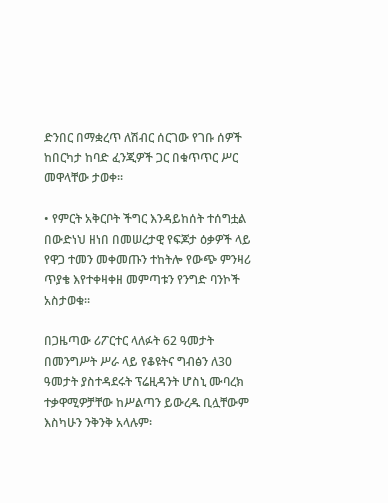ድንበር በማቋረጥ ለሽብር ሰርገው የገቡ ሰዎች ከበርካታ ከባድ ፈንጂዎች ጋር በቁጥጥር ሥር መዋላቸው ታወቀ፡፡

• የምርት አቅርቦት ችግር እንዳይከሰት ተሰግቷል በውድነህ ዘነበ በመሠረታዊ የፍጆታ ዕቃዎች ላይ የዋጋ ተመን መቀመጡን ተከትሎ የውጭ ምንዛሪ ጥያቄ እየተቀዛቀዘ መምጣቱን የንግድ ባንኮች አስታወቁ፡፡

በጋዜጣው ሪፖርተር ላለፉት 62 ዓመታት በመንግሥት ሥራ ላይ የቆዩትና ግብፅን ለ30 ዓመታት ያስተዳደሩት ፕሬዚዳንት ሆስኒ ሙባረክ ተቃዋሚዎቻቸው ከሥልጣን ይውረዱ ቢሏቸውም እስካሁን ንቅንቅ አላሉም፡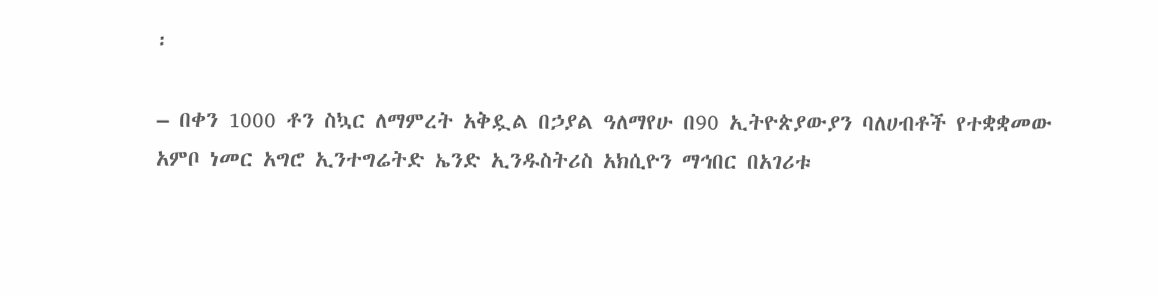፡

– በቀን 1000 ቶን ስኳር ለማምረት አቅዷል በኃያል ዓለማየሁ በ90 ኢትዮጵያውያን ባለሀብቶች የተቋቋመው አምቦ ነመር አግሮ ኢንተግሬትድ ኤንድ ኢንዱስትሪስ አክሲዮን ማኅበር በአገሪቱ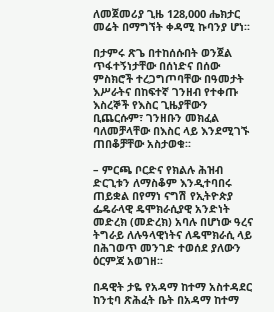ለመጀመሪያ ጊዜ 128,000 ሔክታር መሬት በማግኘት ቀዳሚ ኩባንያ ሆነ፡፡

በታምሩ ጽጌ በተከሰሱበት ወንጀል ጥፋተኝነታቸው በሰነድና በሰው ምስክሮች ተረጋግጦባቸው በዓመታት እሥራትና በከፍተኛ ገንዘብ የተቀጡ እስረኞች የእስር ጊዜያቸውን ቢጨርሱም፣ ገንዘቡን መክፈል ባለመቻላቸው በእስር ላይ እንደሚገኙ ጠበቆቻቸው አስታወቁ፡፡

– ምርጫ ቦርድና የክልሉ ሕዝብ ድርጊቱን ለማስቆም እንዲተባበሩ ጠይቋል በየማነ ናግሽ የኢትዮጵያ ፌዴራላዊ ዴሞክራሲያዊ አንድነት መድረክ (መድረክ) አባሉ በሆነው ዓረና ትግራይ ለሉዓላዊነትና ለዴሞክራሲ ላይ በሕገወጥ መንገድ ተወሰደ ያለውን ዕርምጃ አወገዘ፡፡

በዳዊት ታዬ የአዳማ ከተማ አስተዳደር ከንቲባ ጽሕፈት ቤት በአዳማ ከተማ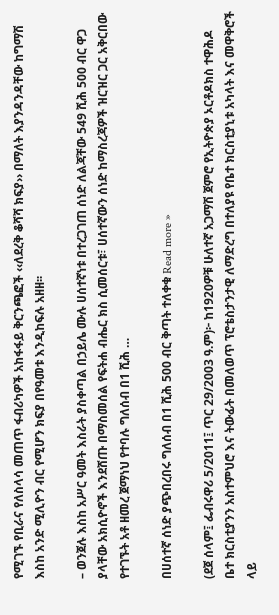የሚገኙ የቢራና የለስላሳ መጠጥ ፋብሪካዎች አከፋፋይ ቅርንጫፎች ‹‹ለደረቅ ቆሻሻ ክፍያ›› በማለት እያንዳንዳቸው ከግማሽ እስከ አንድ ሚሊዮን ብር የሚሆን ክፍያ በየዓመቱ እንዲከፍሉ አዘዘ፡፡

– ወንጀሉ እስከ አሥር ዓመት እስራት ያስቀጣል በኃይሌ ሙሉ ሀሰተኛነቱ በተረጋገጠ ሰነድ ለልጃቸው 549 ሺሕ 500 ብር ዋጋ ያላቸው አክሲዮኖች እንደሸጡ በማስመሰል የፍትሐ ብሔር ክስ ሲመሰርቱ፣ ሀሰተኛውን ሰነድ ከማስረጃዎች ዝርዝር ጋር አቅርበው የተገኙት አቶ ዘመረ ጀማነህ የተባሉ ግለሰብ በ1 ሺሕ …

በሀሰተኛ ሰነድ ያጭበረበሩ ግለሰብ በ1 ሺሕ 500 ብር ቅጣት ተለቀቁ Read more »

(ደጀ ሰላም፤ ፌብሩዋሪ 5/2011፤ ጥር 29/2003 ዓ.ም)፦ ከ1920ዎቹ ሁለተኛ አጋማሽ ጀምሮ የኢትዮጵያ ኦርቶዶክስ ተዋሕዶ ቤተ ክርስቲያንን አስተምህሮ እና ትውፊት በመለወጥ ፕሮቴስታንታዊ ለማድረግ በተለያዩ የቤተ ክርስቲያኒቱ አካላት እና መዋቅሮች ላይ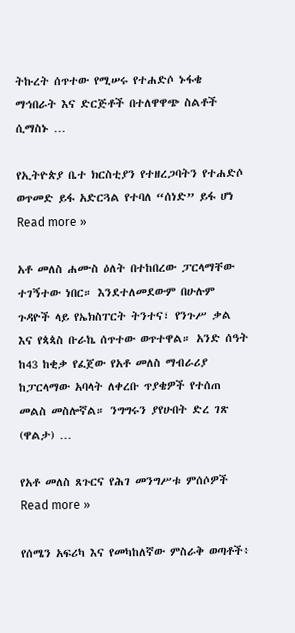ትኩረት ሰጥተው የሚሠሩ የተሐድሶ ኑፋቄ ማኅበራት እና ድርጅቶች በተለዋዋጭ ስልቶች ሲማስኑ …

የኢትዮጵያ ቤተ ክርስቲያን የተዘረጋባትን የተሐድሶ ወጥመድ ይፋ አድርጓል የተባለ “ሰነድ” ይፋ ሆነ Read more »

አቶ መለስ ሐሙስ ዕለት በተከበረው ፓርላማቸው ተገኝተው ነበር። እንደተለመደውም በሁሉም ጉዳዮች ላይ የኤክስፐርት ትንተና፣ የንጉሥ ቃል እና የጳጳስ ቡራኬ ሰጥተው ወጥተዋል። አንድ ሰዓት ከ43 ከቂቃ የፈጀው የአቶ መለስ ማብራሪያ ከፓርላማው አባላት ለቀረቡ ጥያቄዎች የተሰጠ መልስ መስሎኛል። ንግግሩን ያየሁበት ድረ ገጽ (ዋልታ) …

የአቶ መለስ ጸጉርና የሕገ መንግሥቱ ምሰሶዎች Read more »

የሰሜን አፍሪካ እና የመካከለኛው ምስራቅ ወጣቶች፥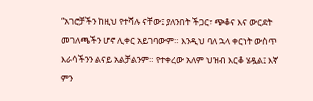“አገሮቻችን ከዚህ የተሻሉ ናቸው፤ ያለንበት ችጋር፣ ጭቆና እና ውርደት መገለጫችን ሆኖ ሊቀር አይገባውም። እንዲህ ባለ ኋላ ቀርነት ውስጥ እራሳችንን ልናይ አልቻልንም። የተቀረው አለም ህዝብ እርቆ ሄዷል፤ እኛ ምን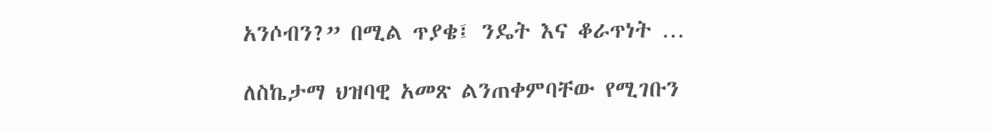አንሶብን?” በሚል ጥያቄ፤ ንዴት እና ቆራጥነት …

ለስኬታማ ህዝባዊ አመጽ ልንጠቀምባቸው የሚገቡን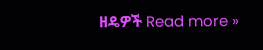ዘዴዎች Read more »